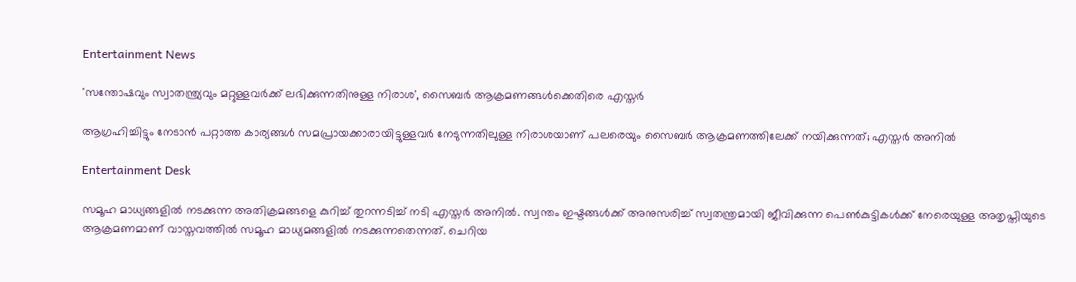Entertainment News

'സന്തോഷവും സ്വാതന്ത്ര്യവും മറ്റുള്ളവർക്ക് ലഭിക്കുന്നതിനുള്ള നിരാശ', സൈബർ ആക്രമണങ്ങൾക്കെതിരെ എസ്തർ

ആഗ്രഹിച്ചിട്ടും നേടാൻ പറ്റാത്ത കാര്യങ്ങൾ സമപ്രായക്കാരായിട്ടുള്ളവർ നേടുന്നതിലുള്ള നിരാശയാണ് പലരെയും സൈബർ ആക്രമണത്തിലേക്ക് നയിക്കുന്നത്; എസ്തർ അനിൽ

Entertainment Desk

സമൂഹ മാധ്യങ്ങളിൽ നടക്കുന്ന അതിക്രമങ്ങളെ കുറിച്ച് തുറന്നടിച്ച് നടി എസ്തർ അനിൽ. സ്വന്തം ഇഷ്ടങ്ങൾക്ക് അനുസരിച്ച് സ്വതന്ത്രമായി ജീവിക്കുന്ന പെൺകുട്ടികൾക്ക് നേരെയുള്ള അതൃപ്തിയുടെ ആക്രമണമാണ് വാസ്തവത്തിൽ സമൂഹ മാധ്യമങ്ങളിൽ നടക്കുന്നതെന്നത്. ചെറിയ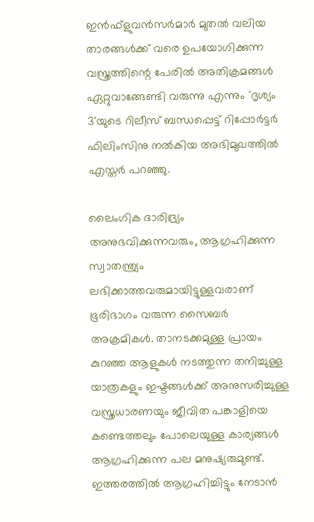ഇൻഫ്ളുവൻസർമാർ മുതൽ വലിയ താരങ്ങൾക്ക് വരെ ഉപയോഗിക്കുന്ന വസ്ത്രത്തിന്റെ പേരിൽ അതിക്രമങ്ങൾ ഏറ്റുവാങ്ങേണ്ടി വരുന്നു എന്നും 'ദൃശ്യം 3'യുടെ റിലീസ് ബന്ധപ്പെട്ട് റിപ്പോർട്ടർ ഫിലിംസിനു നൽകിയ അഭിമുഖത്തിൽ എസ്തർ പറഞ്ഞു.

ലൈംഗിക ദാരിദ്ര്യം അനുഭവിക്കുന്നവരും, ആഗ്രഹിക്കുന്ന സ്വാതന്ത്ര്യം ലഭിക്കാത്തവരുമായിട്ടുള്ളവരാണ് ഭൂരിഭാഗം വരുന്ന സൈബർ അക്രമികൾ. താനടക്കമുള്ള പ്രായം കുറഞ്ഞ ആളുകൾ നടത്തുന്ന തനിച്ചുള്ള യാത്രകളും ഇഷ്ടങ്ങൾക്ക് അനുസരിച്ചുള്ള വസ്ത്രധാരണയും ജീവിത പങ്കാളിയെ കണ്ടെത്തലും പോലെയുള്ള കാര്യങ്ങൾ ആഗ്രഹിക്കുന്ന പല മനുഷ്യരുമുണ്ട്. ഇത്തരത്തിൽ ആഗ്രഹിച്ചിട്ടും നേടാൻ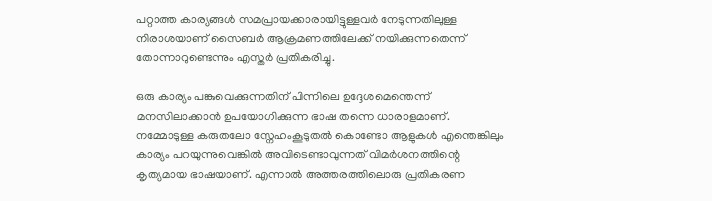പറ്റാത്ത കാര്യങ്ങൾ സമപ്രായക്കാരായിട്ടുള്ളവർ നേടുന്നതിലുള്ള നിരാശയാണ് സൈബർ ആക്രമണത്തിലേക്ക് നയിക്കുന്നതെന്ന് തോന്നാറുണ്ടെന്നും എസ്തർ പ്രതികരിച്ചു.

ഒരു കാര്യം പങ്കുവെക്കുന്നതിന് പിന്നിലെ ഉദ്ദേശമെന്തെന്ന് മനസിലാക്കാൻ ഉപയോഗിക്കുന്ന ഭാഷ തന്നെ ധാരാളമാണ്. നമ്മോടുള്ള കരുതലോ സ്നേഹംകൂടുതൽ കൊണ്ടോ ആളുകൾ എന്തെങ്കിലും കാര്യം പറയുന്നുവെങ്കിൽ അവിടെണ്ടാവുന്നത് വിമർശനത്തിന്റെ കൃത്യമായ ഭാഷയാണ്. എന്നാൽ അത്തരത്തിലൊരു പ്രതികരണ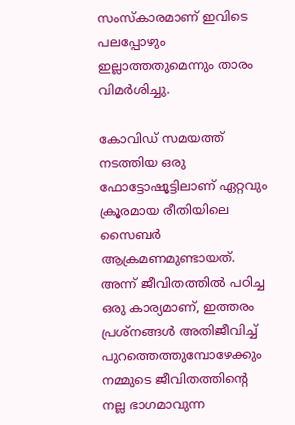സംസ്കാരമാണ് ഇവിടെ പലപ്പോഴും ഇല്ലാത്തതുമെന്നും താരം വിമർശിച്ചു.

കോവിഡ് സമയത്ത് നടത്തിയ ഒരു ഫോട്ടോഷൂട്ടിലാണ് ഏറ്റവും ക്രൂരമായ രീതിയിലെ സൈബർ ആക്രമണമുണ്ടായത്. അന്ന് ജീവിതത്തിൽ പഠിച്ച ഒരു കാര്യമാണ്, ഇത്തരം പ്രശ്നങ്ങൾ അതിജീവിച്ച് പുറത്തെത്തുമ്പോഴേക്കും നമ്മുടെ ജീവിതത്തിന്റെ നല്ല ഭാഗമാവുന്ന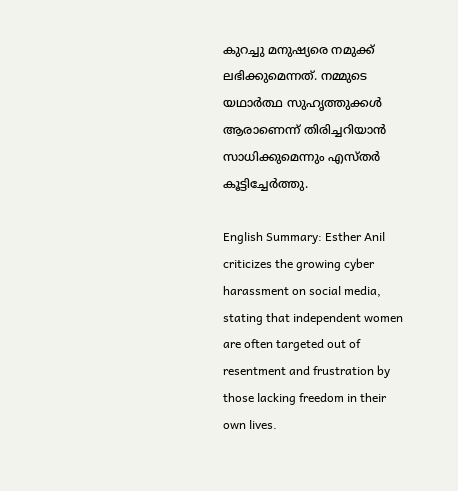കുറച്ചു മനുഷ്യരെ നമുക്ക് ലഭിക്കുമെന്നത്. നമ്മുടെ യഥാർത്ഥ സുഹൃത്തുക്കൾ ആരാണെന്ന് തിരിച്ചറിയാൻ സാധിക്കുമെന്നും എസ്തർ കൂട്ടിച്ചേർത്തു.

English Summary: Esther Anil criticizes the growing cyber harassment on social media, stating that independent women are often targeted out of resentment and frustration by those lacking freedom in their own lives.